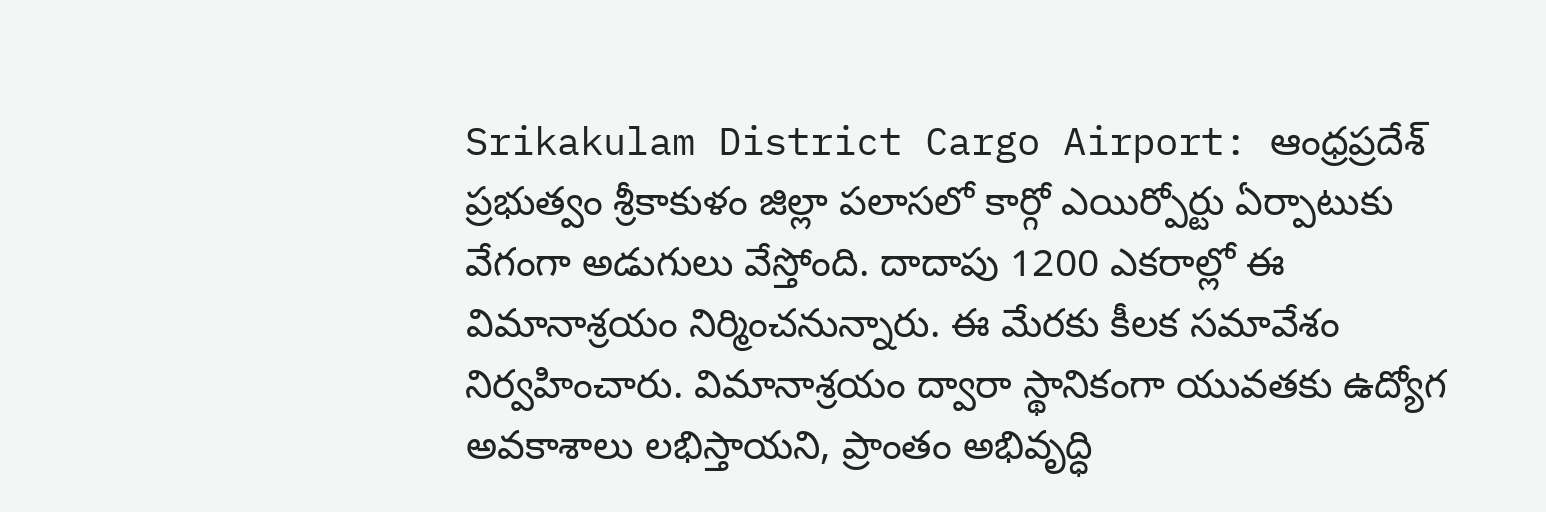Srikakulam District Cargo Airport: ఆంధ్రప్రదేశ్ ప్రభుత్వం శ్రీకాకుళం జిల్లా పలాసలో కార్గో ఎయిర్పోర్టు ఏర్పాటుకు వేగంగా అడుగులు వేస్తోంది. దాదాపు 1200 ఎకరాల్లో ఈ విమానాశ్రయం నిర్మించనున్నారు. ఈ మేరకు కీలక సమావేశం నిర్వహించారు. విమానాశ్రయం ద్వారా స్థానికంగా యువతకు ఉద్యోగ అవకాశాలు లభిస్తాయని, ప్రాంతం అభివృద్ధి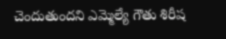చెందుతుందని ఎమ్మెల్యే గౌతు శిరీష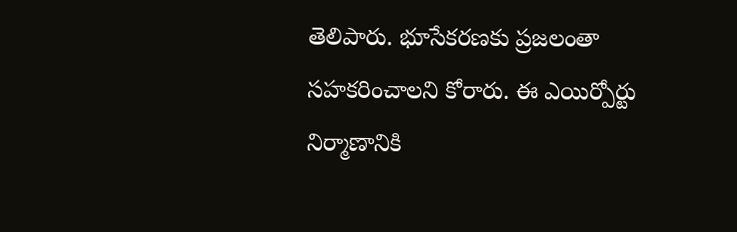తెలిపారు. భూసేకరణకు ప్రజలంతా సహకరించాలని కోరారు. ఈ ఎయిర్పోర్టు నిర్మాణానికి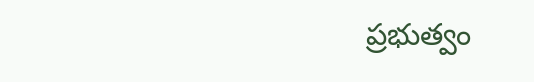ప్రభుత్వం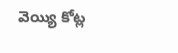వెయ్యి కోట్ల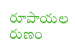రూపాయల రుణం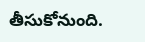తీసుకోనుంది.